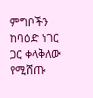ምግቦችን ከባዕድ ነገር ጋር ቀላቅለው የሚሸጡ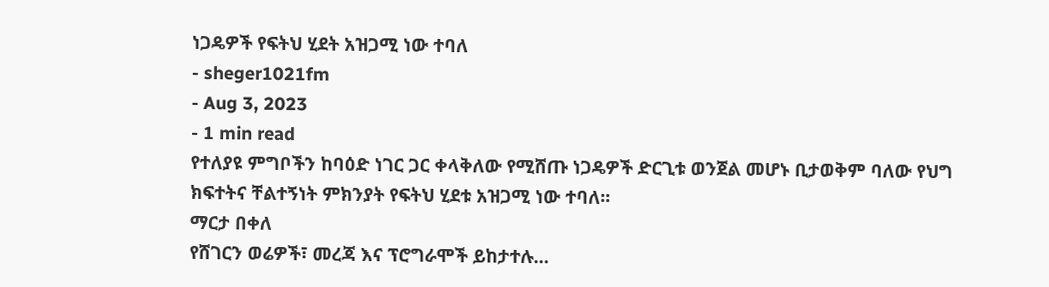ነጋዴዎች የፍትህ ሂደት አዝጋሚ ነው ተባለ
- sheger1021fm
- Aug 3, 2023
- 1 min read
የተለያዩ ምግቦችን ከባዕድ ነገር ጋር ቀላቅለው የሚሸጡ ነጋዴዎች ድርጊቱ ወንጀል መሆኑ ቢታወቅም ባለው የህግ ክፍተትና ቸልተኝነት ምክንያት የፍትህ ሂደቱ አዝጋሚ ነው ተባለ፡፡
ማርታ በቀለ
የሸገርን ወሬዎች፣ መረጃ እና ፕሮግራሞች ይከታተሉ…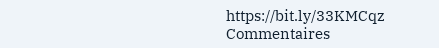https://bit.ly/33KMCqz
Commentaires